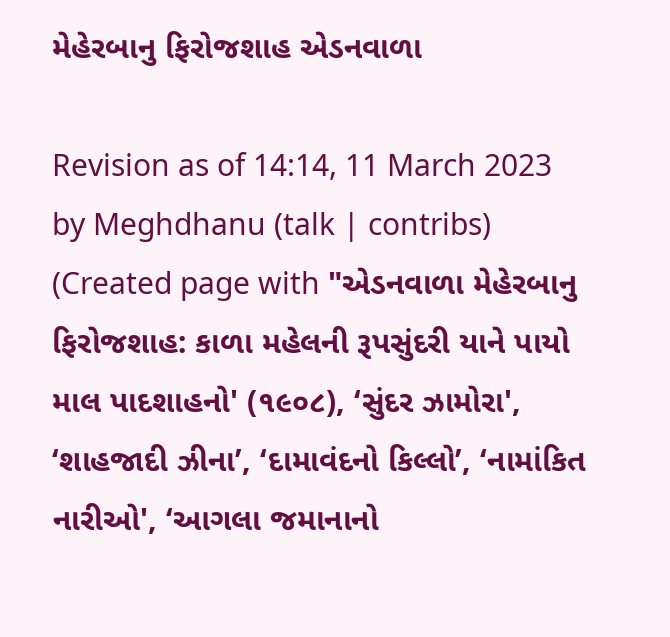મેહેરબાનુ ફિરોજશાહ એડનવાળા

Revision as of 14:14, 11 March 2023 by Meghdhanu (talk | contribs) (Created page with "એડનવાળા મેહેરબાનુ ફિરોજશાહ: કાળા મહેલની રૂપસુંદરી યાને પાયો માલ પાદશાહનો' (૧૯૦૮), ‘સુંદર ઝામોરા', ‘શાહજાદી ઝીના’, ‘દામાવંદનો કિલ્લો’, ‘નામાંકિત નારીઓ', ‘આગલા જમાનાનો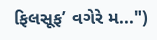ફિલસૂફ’ વગેરે મ...")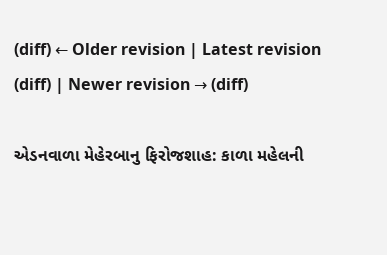(diff) ← Older revision | Latest revision (diff) | Newer revision → (diff)

એડનવાળા મેહેરબાનુ ફિરોજશાહ: કાળા મહેલની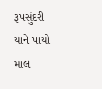રૂપસુંદરી યાને પાયો માલ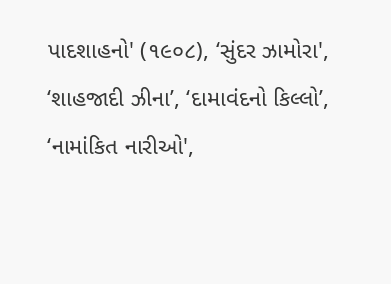પાદશાહનો' (૧૯૦૮), ‘સુંદર ઝામોરા', ‘શાહજાદી ઝીના’, ‘દામાવંદનો કિલ્લો’, ‘નામાંકિત નારીઓ',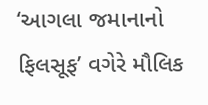‘આગલા જમાનાનો ફિલસૂફ’ વગેરે મૌલિક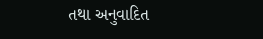તથા અનુવાદિત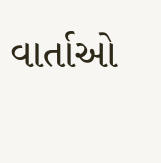વાર્તાઓ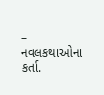– નવલકથાઓના કર્તા.